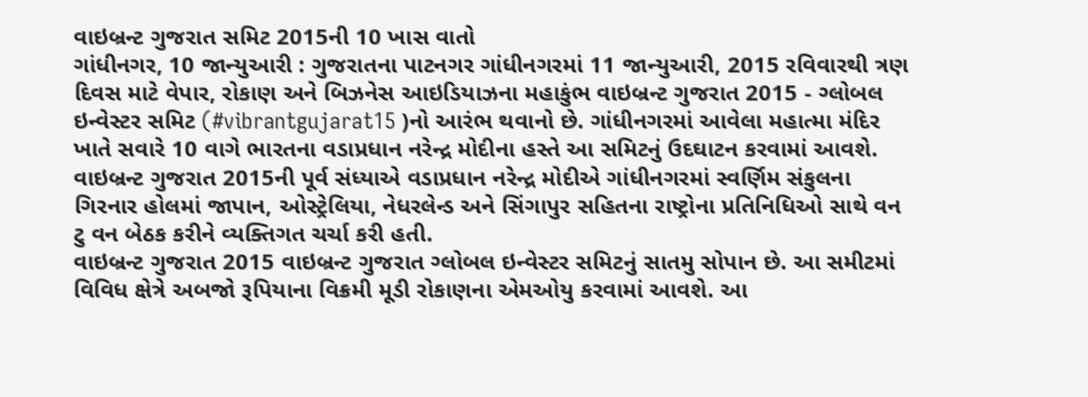વાઇબ્રન્ટ ગુજરાત સમિટ 2015ની 10 ખાસ વાતો
ગાંધીનગર, 10 જાન્યુઆરી : ગુજરાતના પાટનગર ગાંધીનગરમાં 11 જાન્યુઆરી, 2015 રવિવારથી ત્રણ દિવસ માટે વેપાર, રોકાણ અને બિઝનેસ આઇડિયાઝના મહાકુંભ વાઇબ્રન્ટ ગુજરાત 2015 - ગ્લોબલ ઇન્વેસ્ટર સમિટ (#vibrantgujarat15 )નો આરંભ થવાનો છે. ગાંધીનગરમાં આવેલા મહાત્મા મંદિર ખાતે સવારે 10 વાગે ભારતના વડાપ્રધાન નરેન્દ્ર મોદીના હસ્તે આ સમિટનું ઉદઘાટન કરવામાં આવશે.
વાઇબ્રન્ટ ગુજરાત 2015ની પૂર્વ સંધ્યાએ વડાપ્રધાન નરેન્દ્ર મોદીએ ગાંધીનગરમાં સ્વર્ણિમ સંકુલના ગિરનાર હોલમાં જાપાન, ઓસ્ટ્રેલિયા, નેધરલેન્ડ અને સિંગાપુર સહિતના રાષ્ટ્રોના પ્રતિનિધિઓ સાથે વન ટુ વન બેઠક કરીને વ્યક્તિગત ચર્ચા કરી હતી.
વાઇબ્રન્ટ ગુજરાત 2015 વાઇબ્રન્ટ ગુજરાત ગ્લોબલ ઇન્વેસ્ટર સમિટનું સાતમુ સોપાન છે. આ સમીટમાં વિવિધ ક્ષેત્રે અબજો રૂપિયાના વિક્રમી મૂડી રોકાણના એમઓયુ કરવામાં આવશે. આ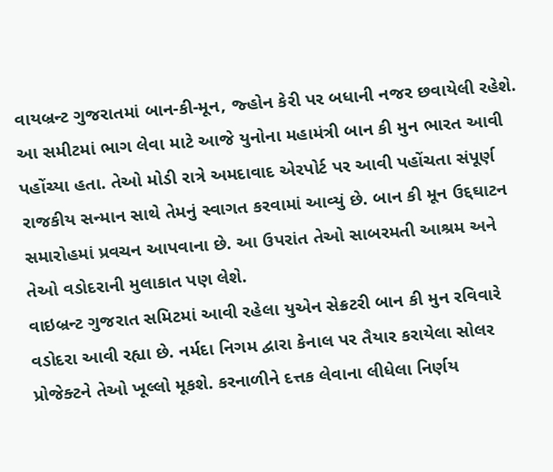વાયબ્રન્ટ ગુજરાતમાં બાન-કી-મૂન, જ્હોન કેરી પર બધાની નજર છવાયેલી રહેશે.
આ સમીટમાં ભાગ લેવા માટે આજે યુનોના મહામંત્રી બાન કી મુન ભારત આવી પહોંચ્યા હતા. તેઓ મોડી રાત્રે અમદાવાદ એરપોર્ટ પર આવી પહોંચતા સંપૂર્ણ રાજકીય સન્માન સાથે તેમનું સ્વાગત કરવામાં આવ્યું છે. બાન કી મૂન ઉદ્દઘાટન સમારોહમાં પ્રવચન આપવાના છે. આ ઉપરાંત તેઓ સાબરમતી આશ્રમ અને તેઓ વડોદરાની મુલાકાત પણ લેશે.
વાઇબ્રન્ટ ગુજરાત સમિટમાં આવી રહેલા યુએન સેક્રટરી બાન કી મુન રવિવારે વડોદરા આવી રહ્યા છે. નર્મદા નિગમ દ્વારા કેનાલ પર તૈયાર કરાયેલા સોલર પ્રોજેક્ટને તેઓ ખૂલ્લો મૂકશે. કરનાળીને દત્તક લેવાના લીધેલા નિર્ણય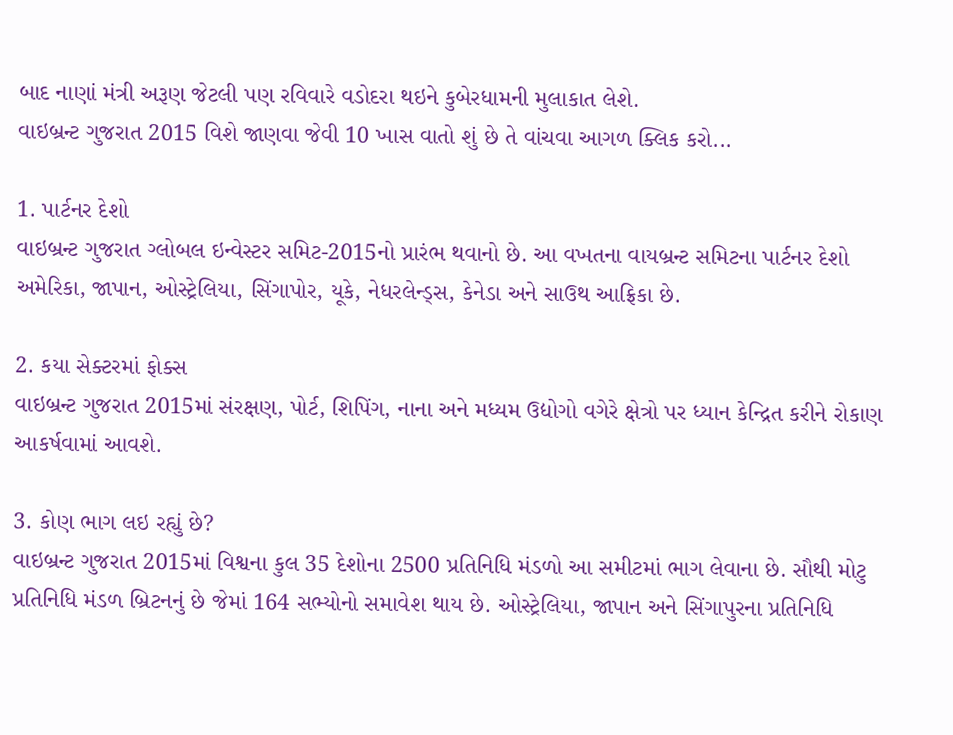બાદ નાણાં મંત્રી અરૂણ જેટલી પણ રવિવારે વડોદરા થઇને કુબેરધામની મુલાકાત લેશે.
વાઇબ્રન્ટ ગુજરાત 2015 વિશે જાણવા જેવી 10 ખાસ વાતો શું છે તે વાંચવા આગળ ક્લિક કરો...

1. પાર્ટનર દેશો
વાઇબ્રન્ટ ગુજરાત ગ્લોબલ ઇન્વેસ્ટર સમિટ-2015નો પ્રારંભ થવાનો છે. આ વખતના વાયબ્રન્ટ સમિટના પાર્ટનર દેશો અમેરિકા, જાપાન, ઓસ્ટ્રેલિયા, સિંગાપોર, યૂકે, નેધરલેન્ડ્સ, કેનેડા અને સાઉથ આફ્રિકા છે.

2. કયા સેક્ટરમાં ફોક્સ
વાઇબ્રન્ટ ગુજરાત 2015માં સંરક્ષણ, પોર્ટ, શિપિંગ, નાના અને મધ્યમ ઉદ્યોગો વગેરે ક્ષેત્રો પર ધ્યાન કેન્દ્રિત કરીને રોકાણ આકર્ષવામાં આવશે.

3. કોણ ભાગ લઇ રહ્યું છે?
વાઇબ્રન્ટ ગુજરાત 2015માં વિશ્વના કુલ 35 દેશોના 2500 પ્રતિનિધિ મંડળો આ સમીટમાં ભાગ લેવાના છે. સૌથી મોટુ પ્રતિનિધિ મંડળ બ્રિટનનું છે જેમાં 164 સભ્યોનો સમાવેશ થાય છે. ઓસ્ટ્રેલિયા, જાપાન અને સિંગાપુરના પ્રતિનિધિ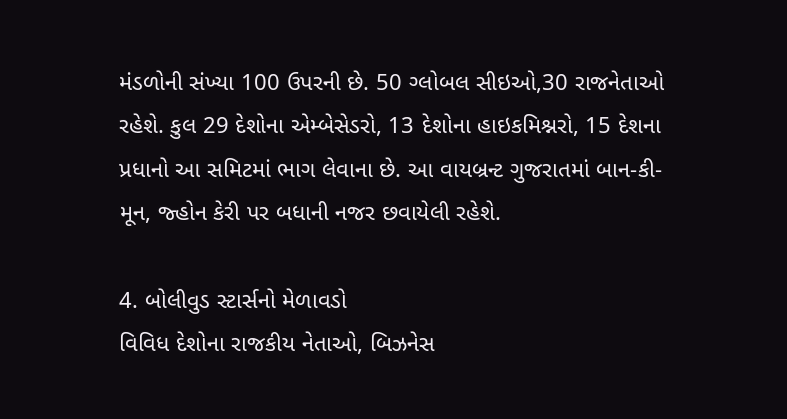મંડળોની સંખ્યા 100 ઉપરની છે. 50 ગ્લોબલ સીઇઓ,30 રાજનેતાઓ રહેશે. કુલ 29 દેશોના એમ્બેસેડરો, 13 દેશોના હાઇકમિશ્નરો, 15 દેશના પ્રધાનો આ સમિટમાં ભાગ લેવાના છે. આ વાયબ્રન્ટ ગુજરાતમાં બાન-કી-મૂન, જ્હોન કેરી પર બધાની નજર છવાયેલી રહેશે.

4. બોલીવુડ સ્ટાર્સનો મેળાવડો
વિવિધ દેશોના રાજકીય નેતાઓ, બિઝનેસ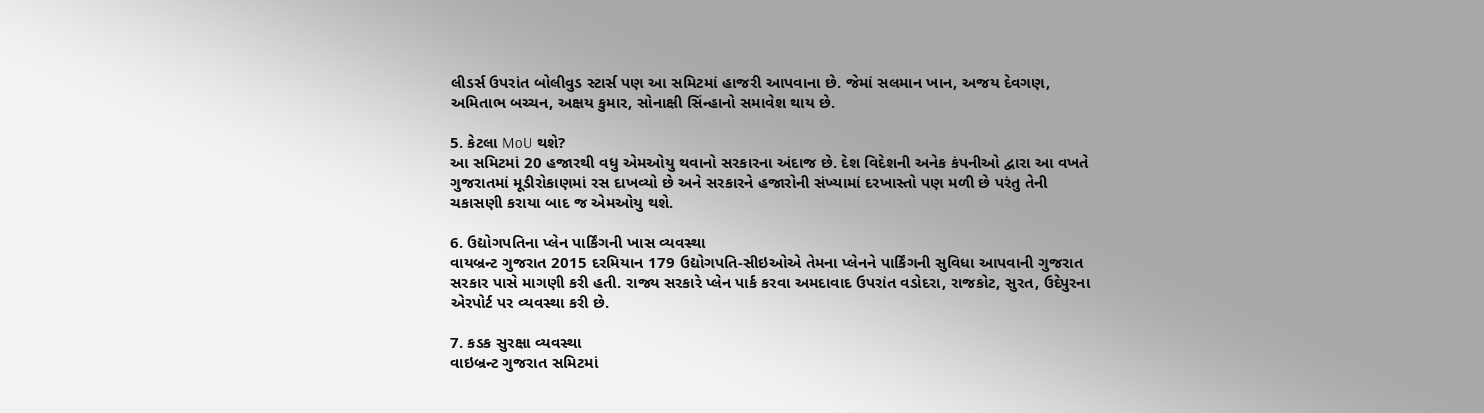લીડર્સ ઉપરાંત બોલીવુડ સ્ટાર્સ પણ આ સમિટમાં હાજરી આપવાના છે. જેમાં સલમાન ખાન, અજય દેવગણ, અમિતાભ બચ્ચન, અક્ષય કુમાર, સોનાક્ષી સિંન્હાનો સમાવેશ થાય છે.

5. કેટલા MoU થશે?
આ સમિટમાં 20 હજારથી વધુ એમઓયુ થવાનો સરકારના અંદાજ છે. દેશ વિદેશની અનેક કંપનીઓ દ્વારા આ વખતે ગુજરાતમાં મૂડીરોકાણમાં રસ દાખવ્યો છે અને સરકારને હજારોની સંખ્યામાં દરખાસ્તો પણ મળી છે પરંતુ તેની ચકાસણી કરાયા બાદ જ એમઓયુ થશે.

6. ઉદ્યોગપતિના પ્લેન પાર્કિંગની ખાસ વ્યવસ્થા
વાયબ્રન્ટ ગુજરાત 2015 દરમિયાન 179 ઉદ્યોગપતિ-સીઇઓએ તેમના પ્લેનને પાર્કિંગની સુવિધા આપવાની ગુજરાત સરકાર પાસે માગણી કરી હતી. રાજ્ય સરકારે પ્લેન પાર્ક કરવા અમદાવાદ ઉપરાંત વડોદરા, રાજકોટ, સુરત, ઉદેપુરના એરપોર્ટ પર વ્યવસ્થા કરી છે.

7. કડક સુરક્ષા વ્યવસ્થા
વાઇબ્રન્ટ ગુજરાત સમિટમાં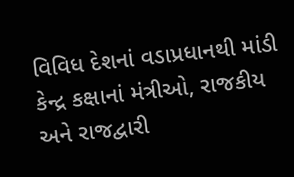વિવિધ દેશનાં વડાપ્રધાનથી માંડી કેન્દ્ર કક્ષાનાં મંત્રીઓ, રાજકીય અને રાજદ્વારી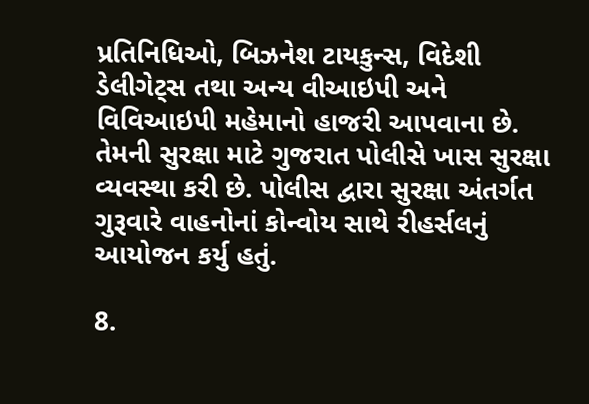પ્રતિનિધિઓ, બિઝનેશ ટાયકુન્સ, વિદેશી ડેલીગેટ્સ તથા અન્ય વીઆઇપી અને વિવિઆઇપી મહેમાનો હાજરી આપવાના છે. તેમની સુરક્ષા માટે ગુજરાત પોલીસે ખાસ સુરક્ષા વ્યવસ્થા કરી છે. પોલીસ દ્વારા સુરક્ષા અંતર્ગત ગુરૂવારે વાહનોનાં કોન્વોય સાથે રીહર્સલનું આયોજન કર્યુ હતું.

8.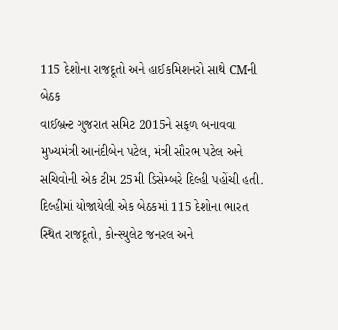115 દેશોના રાજદૂતો અને હાઈકમિશનરો સાથે CMની બેઠક
વાઈબ્રન્ટ ગુજરાત સમિટ 2015ને સફળ બનાવવા મુખ્યમંત્રી આનંદીબેન પટેલ, મંત્રી સૌરભ પટેલ અને સચિવોની એક ટીમ 25મી ડિસેમ્બરે દિલ્હી પહોંચી હતી. દિલ્હીમાં યોજાયેલી એક બેઠકમાં 115 દેશોના ભારત સ્થિત રાજદૂતો, કોન્સ્યુલેટ જનરલ અને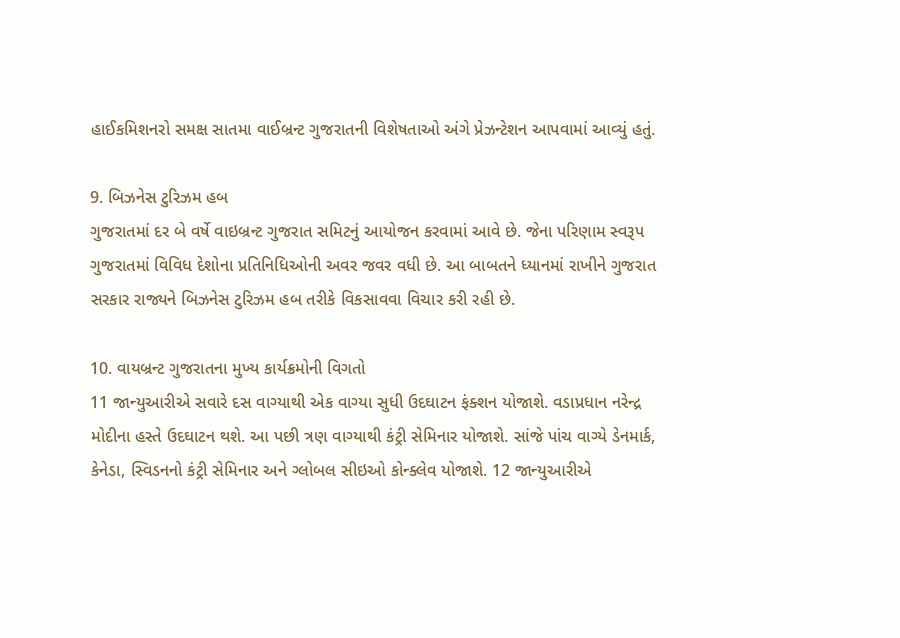હાઈકમિશનરો સમક્ષ સાતમા વાઈબ્રન્ટ ગુજરાતની વિશેષતાઓ અંગે પ્રેઝન્ટેશન આપવામાં આવ્યું હતું.

9. બિઝનેસ ટુરિઝમ હબ
ગુજરાતમાં દર બે વર્ષે વાઇબ્રન્ટ ગુજરાત સમિટનું આયોજન કરવામાં આવે છે. જેના પરિણામ સ્વરૂપ ગુજરાતમાં વિવિધ દેશોના પ્રતિનિધિઓની અવર જવર વધી છે. આ બાબતને ધ્યાનમાં રાખીને ગુજરાત સરકાર રાજ્યને બિઝનેસ ટુરિઝમ હબ તરીકે વિકસાવવા વિચાર કરી રહી છે.

10. વાયબ્રન્ટ ગુજરાતના મુખ્ય કાર્યક્રમોની વિગતો
11 જાન્યુઆરીએ સવારે દસ વાગ્યાથી એક વાગ્યા સુધી ઉદઘાટન ફંક્શન યોજાશે. વડાપ્રધાન નરેન્દ્ર મોદીના હસ્તે ઉદઘાટન થશે. આ પછી ત્રણ વાગ્યાથી કંટ્રી સેમિનાર યોજાશે. સાંજે પાંચ વાગ્યે ડેનમાર્ક, કેનેડા, સ્વિડનનો કંટ્રી સેમિનાર અને ગ્લોબલ સીઇઓ કોન્ક્લેવ યોજાશે. 12 જાન્યુઆરીએ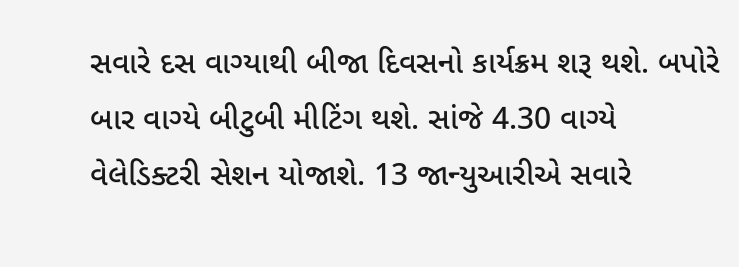સવારે દસ વાગ્યાથી બીજા દિવસનો કાર્યક્રમ શરૂ થશે. બપોરે બાર વાગ્યે બીટુબી મીટિંગ થશે. સાંજે 4.30 વાગ્યે વેલેડિક્ટરી સેશન યોજાશે. 13 જાન્યુઆરીએ સવારે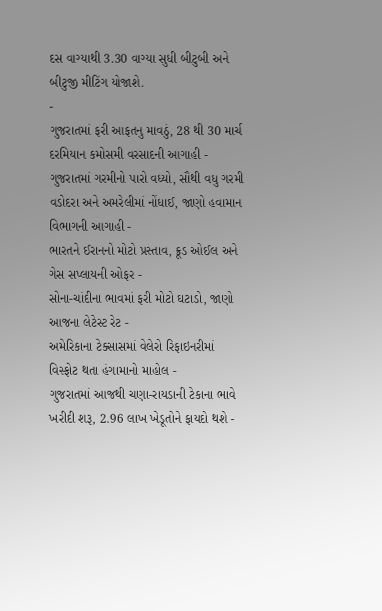દસ વાગ્યાથી 3.30 વાગ્યા સુધી બીટુબી અને બીટુજી મીટિંગ યોજાશે.
-
ગુજરાતમાં ફરી આફતનુ માવઠું, 28 થી 30 માર્ચ દરમિયાન કમોસમી વરસાદની આગાહી -
ગુજરાતમાં ગરમીનો પારો વધ્યો, સૌથી વધુ ગરમી વડોદરા અને અમરેલીમાં નોંધાઈ, જાણો હવામાન વિભાગની આગાહી -
ભારતને ઈરાનનો મોટો પ્રસ્તાવ, ક્રૂડ ઓઈલ અને ગેસ સપ્લાયની ઓફર -
સોના-ચાંદીના ભાવમાં ફરી મોટો ઘટાડો, જાણો આજના લેટેસ્ટ રેટ -
અમેરિકાના ટેક્સાસમાં વેલેરો રિફાઇનરીમાં વિસ્ફોટ થતા હંગામાનો માહોલ -
ગુજરાતમાં આજથી ચણા-રાયડાની ટેકાના ભાવે ખરીદી શરૂ, 2.96 લાખ ખેડૂતોને ફાયદો થશે -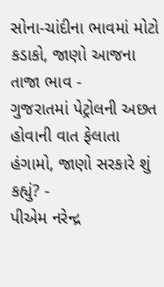સોના-ચાંદીના ભાવમાં મોટો કડાકો, જાણો આજના તાજા ભાવ -
ગુજરાતમાં પેટ્રોલની અછત હોવાની વાત ફેલાતા હંગામો, જાણો સરકારે શું કહ્યું? -
પીએમ નરેન્દ્ર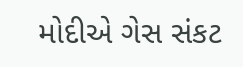મોદીએ ગેસ સંકટ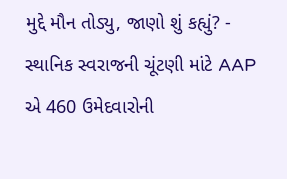મુદ્દે મૌન તોડ્યુ, જાણો શું કહ્યું? -
સ્થાનિક સ્વરાજની ચૂંટણી માંટે AAP એ 460 ઉમેદવારોની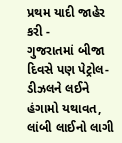પ્રથમ યાદી જાહેર કરી -
ગુજરાતમાં બીજા દિવસે પણ પેટ્રોલ-ડીઝલને લઈને હંગામો યથાવત, લાંબી લાઈનો લાગી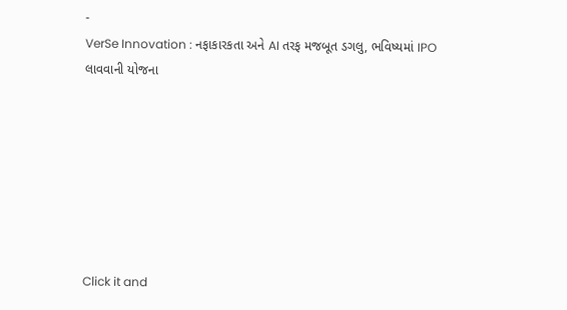-
VerSe Innovation : નફાકારકતા અને AI તરફ મજબૂત ડગલુ, ભવિષ્યમાં IPO લાવવાની યોજના







Click it and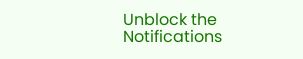Unblock the Notifications